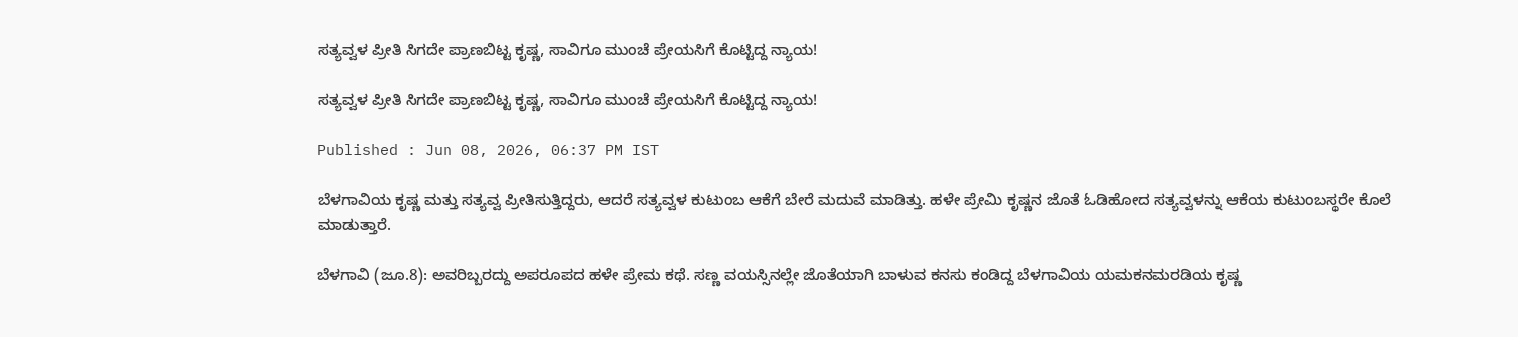ಸತ್ಯವ್ವಳ ಪ್ರೀತಿ ಸಿಗದೇ ಪ್ರಾಣಬಿಟ್ಟ ಕೃಷ್ಣ, ಸಾವಿಗೂ ಮುಂಚೆ ಪ್ರೇಯಸಿಗೆ ಕೊಟ್ಟಿದ್ದ ನ್ಯಾಯ!

ಸತ್ಯವ್ವಳ ಪ್ರೀತಿ ಸಿಗದೇ ಪ್ರಾಣಬಿಟ್ಟ ಕೃಷ್ಣ, ಸಾವಿಗೂ ಮುಂಚೆ ಪ್ರೇಯಸಿಗೆ ಕೊಟ್ಟಿದ್ದ ನ್ಯಾಯ!

Published : Jun 08, 2026, 06:37 PM IST

ಬೆಳಗಾವಿಯ ಕೃಷ್ಣ ಮತ್ತು ಸತ್ಯವ್ವ ಪ್ರೀತಿಸುತ್ತಿದ್ದರು, ಆದರೆ ಸತ್ಯವ್ವಳ ಕುಟುಂಬ ಆಕೆಗೆ ಬೇರೆ ಮದುವೆ ಮಾಡಿತ್ತು. ಹಳೇ ಪ್ರೇಮಿ ಕೃಷ್ಣನ ಜೊತೆ ಓಡಿಹೋದ ಸತ್ಯವ್ವಳನ್ನು ಆಕೆಯ ಕುಟುಂಬಸ್ಥರೇ ಕೊಲೆ ಮಾಡುತ್ತಾರೆ.

ಬೆಳಗಾವಿ (ಜೂ.8): ಅವರಿಬ್ಬರದ್ದು ಅಪರೂಪದ ಹಳೇ ಪ್ರೇಮ ಕಥೆ. ಸಣ್ಣ ವಯಸ್ಸಿನಲ್ಲೇ ಜೊತೆಯಾಗಿ ಬಾಳುವ ಕನಸು ಕಂಡಿದ್ದ ಬೆಳಗಾವಿಯ ಯಮಕನಮರಡಿಯ ಕೃಷ್ಣ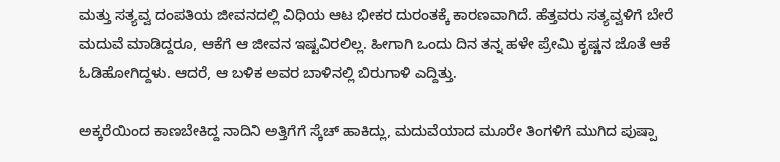ಮತ್ತು ಸತ್ಯವ್ವ ದಂಪತಿಯ ಜೀವನದಲ್ಲಿ ವಿಧಿಯ ಆಟ ಭೀಕರ ದುರಂತಕ್ಕೆ ಕಾರಣವಾಗಿದೆ. ಹೆತ್ತವರು ಸತ್ಯವ್ವಳಿಗೆ ಬೇರೆ ಮದುವೆ ಮಾಡಿದ್ದರೂ, ಆಕೆಗೆ ಆ ಜೀವನ ಇಷ್ಟವಿರಲಿಲ್ಲ. ಹೀಗಾಗಿ ಒಂದು ದಿನ ತನ್ನ ಹಳೇ ಪ್ರೇಮಿ ಕೃಷ್ಣನ ಜೊತೆ ಆಕೆ ಓಡಿಹೋಗಿದ್ದಳು. ಆದರೆ, ಆ ಬಳಿಕ ಅವರ ಬಾಳಿನಲ್ಲಿ ಬಿರುಗಾಳಿ ಎದ್ದಿತ್ತು.

ಅಕ್ಕರೆಯಿಂದ ಕಾಣಬೇಕಿದ್ದ ನಾದಿನಿ ಅತ್ತಿಗೆಗೆ ಸ್ಕೆಚ್‌ ಹಾಕಿದ್ಲು, ಮದುವೆಯಾದ ಮೂರೇ ತಿಂಗಳಿಗೆ ಮುಗಿದ ಪುಷ್ಪಾ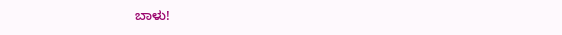ಬಾಳು!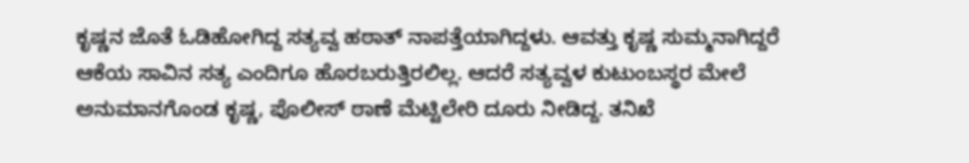ಕೃಷ್ಣನ ಜೊತೆ ಓಡಿಹೋಗಿದ್ದ ಸತ್ಯವ್ವ ಹಠಾತ್ ನಾಪತ್ತೆಯಾಗಿದ್ದಳು. ಆವತ್ತು ಕೃಷ್ಣ ಸುಮ್ಮನಾಗಿದ್ದರೆ ಆಕೆಯ ಸಾವಿನ ಸತ್ಯ ಎಂದಿಗೂ ಹೊರಬರುತ್ತಿರಲಿಲ್ಲ. ಆದರೆ ಸತ್ಯವ್ವಳ ಕುಟುಂಬಸ್ಥರ ಮೇಲೆ ಅನುಮಾನಗೊಂಡ ಕೃಷ್ಣ, ಪೊಲೀಸ್ ಠಾಣೆ ಮೆಟ್ಟಿಲೇರಿ ದೂರು ನೀಡಿದ್ದ. ತನಿಖೆ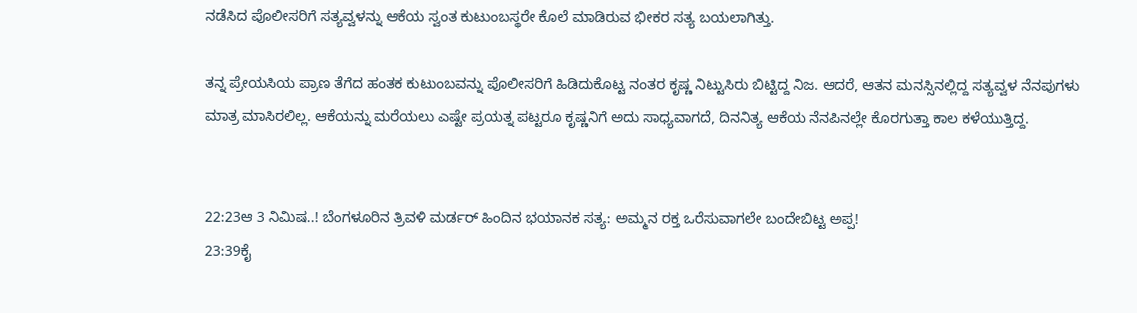ನಡೆಸಿದ ಪೊಲೀಸರಿಗೆ ಸತ್ಯವ್ವಳನ್ನು ಆಕೆಯ ಸ್ವಂತ ಕುಟುಂಬಸ್ಥರೇ ಕೊಲೆ ಮಾಡಿರುವ ಭೀಕರ ಸತ್ಯ ಬಯಲಾಗಿತ್ತು.

ತನ್ನ ಪ್ರೇಯಸಿಯ ಪ್ರಾಣ ತೆಗೆದ ಹಂತಕ ಕುಟುಂಬವನ್ನು ಪೊಲೀಸರಿಗೆ ಹಿಡಿದುಕೊಟ್ಟ ನಂತರ ಕೃಷ್ಣ ನಿಟ್ಟುಸಿರು ಬಿಟ್ಟಿದ್ದ ನಿಜ. ಆದರೆ, ಆತನ ಮನಸ್ಸಿನಲ್ಲಿದ್ದ ಸತ್ಯವ್ವಳ ನೆನಪುಗಳು ಮಾತ್ರ ಮಾಸಿರಲಿಲ್ಲ. ಆಕೆಯನ್ನು ಮರೆಯಲು ಎಷ್ಟೇ ಪ್ರಯತ್ನ ಪಟ್ಟರೂ ಕೃಷ್ಣನಿಗೆ ಅದು ಸಾಧ್ಯವಾಗದೆ, ದಿನನಿತ್ಯ ಆಕೆಯ ನೆನಪಿನಲ್ಲೇ ಕೊರಗುತ್ತಾ ಕಾಲ ಕಳೆಯುತ್ತಿದ್ದ.


22:23ಆ 3 ನಿಮಿಷ..! ಬೆಂಗಳೂರಿನ ತ್ರಿವಳಿ ಮರ್ಡರ್ ಹಿಂದಿನ ಭಯಾನಕ ಸತ್ಯ: ಅಮ್ಮನ ರಕ್ತ ಒರೆಸುವಾಗಲೇ ಬಂದೇಬಿಟ್ಟ ಅಪ್ಪ!
23:39ಕೈ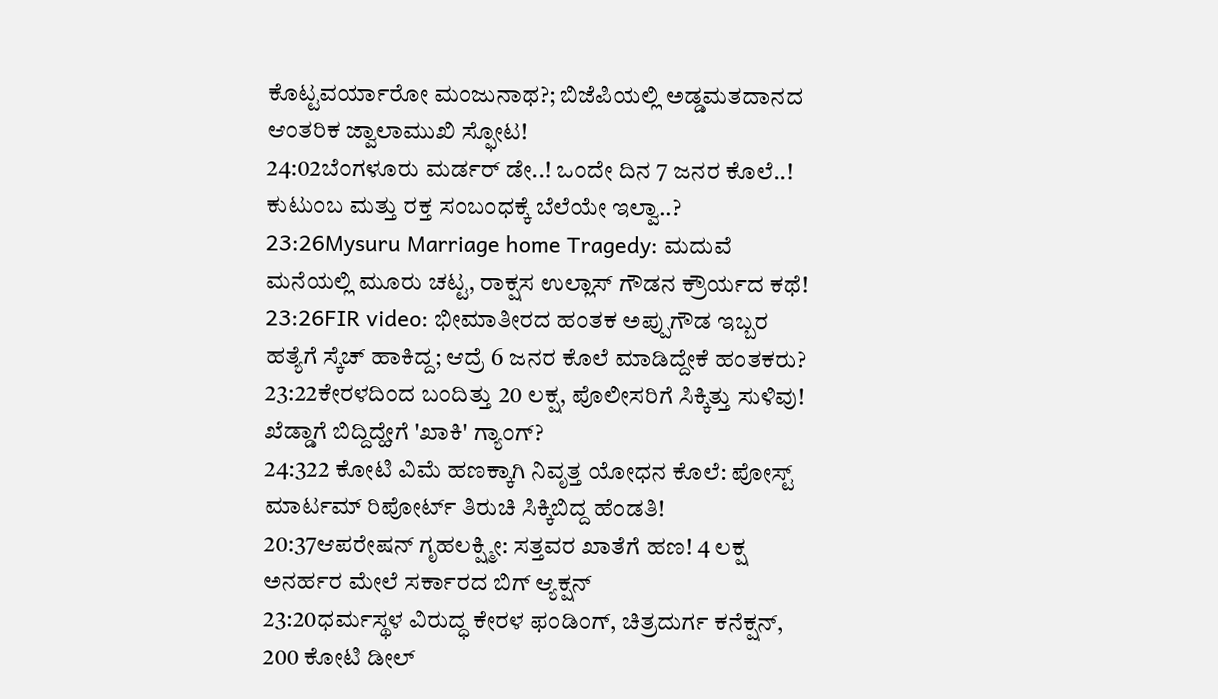ಕೊಟ್ಟವರ್ಯಾರೋ ಮಂಜುನಾಥ?; ಬಿಜೆಪಿಯಲ್ಲಿ ಅಡ್ಡಮತದಾನದ ಆಂತರಿಕ ಜ್ವಾಲಾಮುಖಿ ಸ್ಫೋಟ!
24:02ಬೆಂಗಳೂರು ಮರ್ಡರ್ ಡೇ..! ಒಂದೇ ದಿನ 7 ಜನರ ಕೊಲೆ..! ಕುಟುಂಬ ಮತ್ತು ರಕ್ತ ಸಂಬಂಧಕ್ಕೆ ಬೆಲೆಯೇ ಇಲ್ವಾ..?
23:26Mysuru Marriage home Tragedy: ಮದುವೆ ಮನೆಯಲ್ಲಿ ಮೂರು ಚಟ್ಟ, ರಾಕ್ಷಸ ಉಲ್ಲಾಸ್ ಗೌಡನ ಕ್ರೌರ್ಯದ ಕಥೆ!
23:26FIR video: ಭೀಮಾತೀರದ ಹಂತಕ ಅಪ್ಪುಗೌಡ ಇಬ್ಬರ ಹತ್ಯೆಗೆ ಸ್ಕೆಚ್ ಹಾಕಿದ್ದ; ಆದ್ರೆ 6 ಜನರ ಕೊಲೆ ಮಾಡಿದ್ದೇಕೆ ಹಂತಕರು?
23:22ಕೇರಳದಿಂದ ಬಂದಿತ್ತು 20 ಲಕ್ಷ, ಪೊಲೀಸರಿಗೆ ಸಿಕ್ಕಿತ್ತು ಸುಳಿವು! ಖೆಡ್ಡಾಗೆ ಬಿದ್ದಿದ್ಹೇಗೆ 'ಖಾಕಿ' ಗ್ಯಾಂಗ್?
24:322 ಕೋಟಿ ವಿಮೆ ಹಣಕ್ಕಾಗಿ ನಿವೃತ್ತ ಯೋಧನ ಕೊಲೆ: ಪೋಸ್ಟ್ ಮಾರ್ಟಮ್ ರಿಪೋರ್ಟ್ ತಿರುಚಿ ಸಿಕ್ಕಿಬಿದ್ದ ಹೆಂಡತಿ!
20:37ಆಪರೇಷನ್ ಗೃಹಲಕ್ಷ್ಮೀ: ಸತ್ತವರ ಖಾತೆಗೆ ಹಣ! 4 ಲಕ್ಷ ಅನರ್ಹರ ಮೇಲೆ ಸರ್ಕಾರದ ಬಿಗ್ ಆ್ಯಕ್ಷನ್
23:20ಧರ್ಮಸ್ಥಳ ವಿರುದ್ಧ ಕೇರಳ ಫಂಡಿಂಗ್, ಚಿತ್ರದುರ್ಗ ಕನೆಕ್ಷನ್, 200 ಕೋಟಿ ಡೀಲ್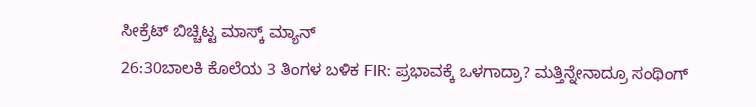ಸೀಕ್ರೆಟ್ ಬಿಚ್ಚಿಟ್ಟ ಮಾಸ್ಕ್ ಮ್ಯಾನ್
26:30ಬಾಲಕಿ ಕೊಲೆಯ 3 ತಿಂಗಳ ಬಳಿಕ FIR: ಪ್ರಭಾವಕ್ಕೆ ಒಳಗಾದ್ರಾ? ಮತ್ತಿನ್ನೇನಾದ್ರೂ ಸಂಥಿಂಗ್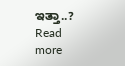ಇತ್ತಾ..?
Read more